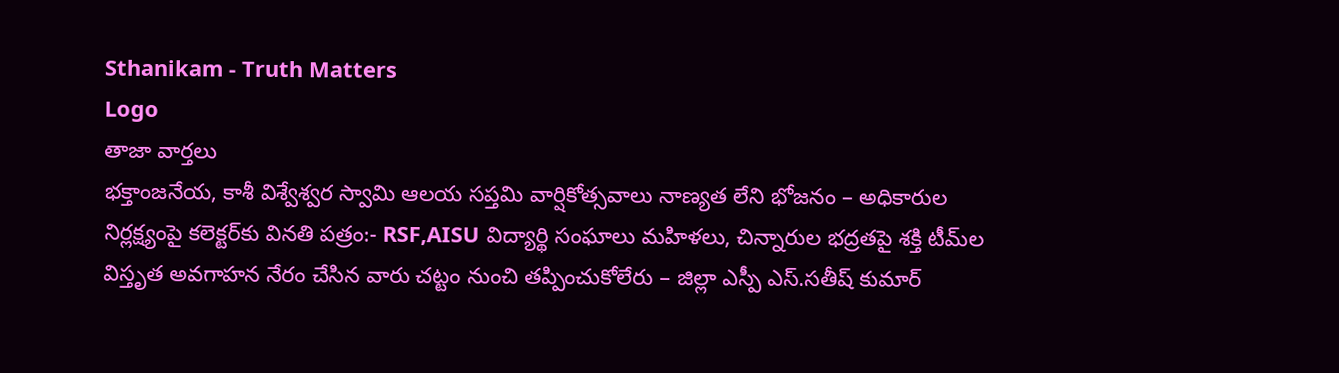Sthanikam - Truth Matters
Logo
తాజా వార్తలు
భక్తాంజనేయ, కాశీ విశ్వేశ్వర స్వామి ఆలయ సప్తమి వార్షికోత్సవాలు నాణ్యత లేని భోజనం – అధికారుల నిర్లక్ష్యంపై కలెక్టర్‌కు వినతి పత్రం:- RSF,AISU విద్యార్థి సంఘాలు మహిళలు, చిన్నారుల భద్రతపై శక్తి టీమ్‌ల విస్తృత అవగాహన నేరం చేసిన వారు చట్టం నుంచి తప్పించుకోలేరు – జిల్లా ఎస్పీ ఎస్.సతీష్ కుమార్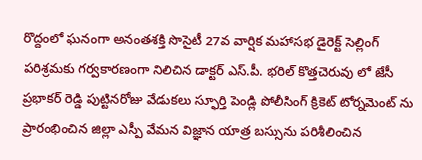రొద్దంలో ఘనంగా అనంతశక్తి సొసైటీ 27వ వార్షిక మహాసభ డైరెక్ట్ సెల్లింగ్ పరిశ్రమకు గర్వకారణంగా నిలిచిన డాక్టర్ ఎస్.పీ. భరిల్ కొత్తచెరువు లో జేసీ ప్రభాకర్ రెడ్డి పుట్టినరోజు వేడుకలు స్ఫూర్తి పెండ్లి పోలీసింగ్ క్రికెట్ టోర్నమెంట్ ను ప్రారంభించిన జిల్లా ఎస్పీ వేమన విజ్ఞాన యాత్ర బస్సును పరిశీలించిన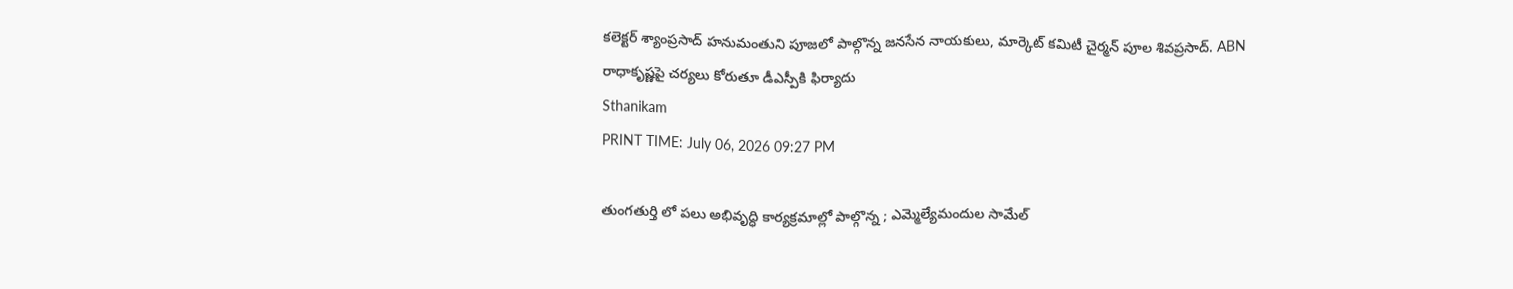కలెక్టర్ శ్యాంప్రసాద్ హనుమంతుని పూజలో పాల్గొన్న జనసేన నాయకులు, మార్కెట్ కమిటీ చైర్మన్ పూల శివప్రసాద్. ABN రాధాకృష్ణపై చర్యలు కోరుతూ డీఎస్పీకి ఫిర్యాదు
Sthanikam
PRINT TIME: July 06, 2026 09:27 PM

తుంగతుర్తి లో పలు అభివృద్ధి కార్యక్రమాల్లో పాల్గొన్న ; ఎమ్మెల్యేమందుల సామేల్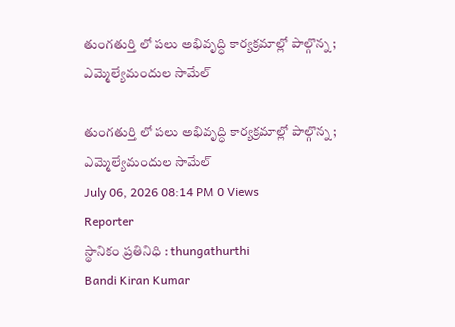తుంగతుర్తి లో పలు అభివృద్ధి కార్యక్రమాల్లో పాల్గొన్న ; ఎమ్మెల్యేమందుల సామేల్

తుంగతుర్తి లో పలు అభివృద్ధి కార్యక్రమాల్లో పాల్గొన్న ; ఎమ్మెల్యేమందుల సామేల్
July 06, 2026 08:14 PM 0 Views
Reporter
స్థానికం ప్రతినిధి : thungathurthi
Bandi Kiran Kumar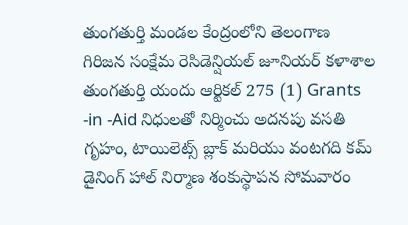తుంగతుర్తి మండల కేంద్రంలోని తెలంగాణ గిరిజన సంక్షేమ రెసిడెన్షియల్ జూనియర్ కళాశాల తుంగతుర్తి యందు ఆర్టికల్ 275 (1) Grants -in -Aid నిధులతో నిర్మించు అదనపు వసతి గృహం, టాయిలెట్స్ బ్లాక్ మరియు వంటగది కమ్ డైనింగ్ హాల్ నిర్మాణ శంకుస్థాపన సోమవారం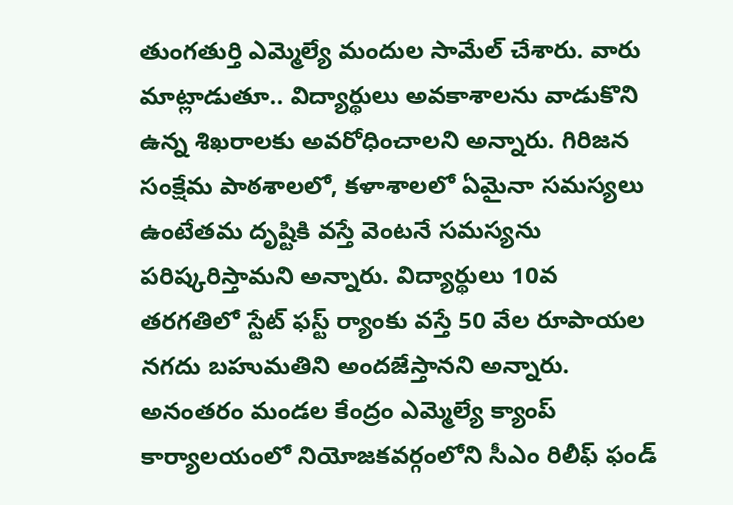తుంగతుర్తి ఎమ్మెల్యే మందుల సామేల్ చేశారు. వారు మాట్లాడుతూ.. విద్యార్థులు అవకాశాలను వాడుకొని ఉన్న శిఖరాలకు అవరోధించాలని అన్నారు. గిరిజన సంక్షేమ పాఠశాలలో, కళాశాలలో ఏమైనా సమస్యలు ఉంటేతమ దృష్టికి వస్తే వెంటనే సమస్యను పరిష్కరిస్తామని అన్నారు. విద్యార్థులు 10వ తరగతిలో స్టేట్ ఫస్ట్ ర్యాంకు వస్తే 50 వేల రూపాయల నగదు బహుమతిని అందజేస్తానని అన్నారు. అనంతరం మండల కేంద్రం ఎమ్మెల్యే క్యాంప్ కార్యాలయంలో నియోజకవర్గంలోని సీఎం రిలీఫ్ ఫండ్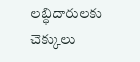లబ్ధిదారులకు చెక్కులు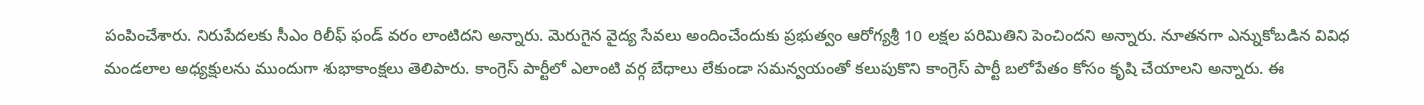పంపించేశారు. నిరుపేదలకు సీఎం రిలీఫ్ ఫండ్ వరం లాంటిదని అన్నారు. మెరుగైన వైద్య సేవలు అందించేందుకు ప్రభుత్వం ఆరోగ్యశ్రీ 10 లక్షల పరిమితిని పెంచిందని అన్నారు. నూతనగా ఎన్నుకోబడిన వివిధ మండలాల అధ్యక్షులను ముందుగా శుభాకాంక్షలు తెలిపారు. కాంగ్రెస్ పార్టీలో ఎలాంటి వర్గ బేధాలు లేకుండా సమన్వయంతో కలుపుకొని కాంగ్రెస్ పార్టీ బలోపేతం కోసం కృషి చేయాలని అన్నారు. ఈ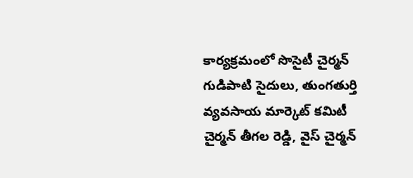కార్యక్రమంలో సొసైటీ చైర్మన్ గుడిపాటి సైదులు, తుంగతుర్తి వ్యవసాయ మార్కెట్ కమిటీ చైర్మన్ తీగల రెడ్డి, వైస్ చైర్మన్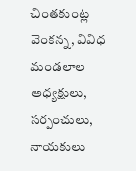చింతకుంట్ల వెంకన్న, వివిధ మండలాల అధ్యక్షులు, సర్పంచులు, నాయకులు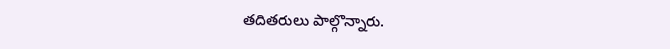తదితరులు పాల్గొన్నారు.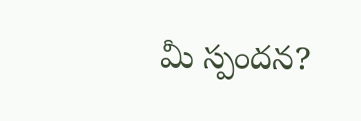మీ స్పందన?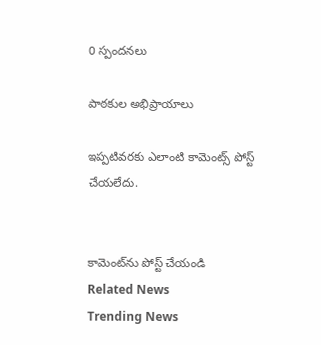0 స్పందనలు

పాఠకుల అభిప్రాయాలు

ఇప్పటివరకు ఎలాంటి కామెంట్స్ పోస్ట్ చేయలేదు.


కామెంట్‌ను పోస్ట్ చేయండి
Related News
Trending News